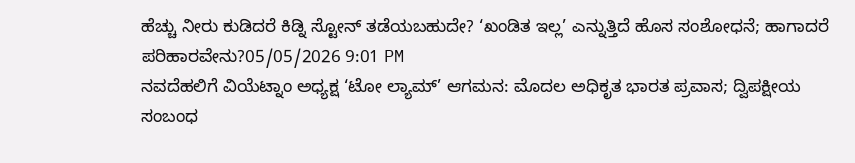ಹೆಚ್ಚು ನೀರು ಕುಡಿದರೆ ಕಿಡ್ನಿ ಸ್ಟೋನ್ ತಡೆಯಬಹುದೇ? ‘ಖಂಡಿತ ಇಲ್ಲ’ ಎನ್ನುತ್ತಿದೆ ಹೊಸ ಸಂಶೋಧನೆ; ಹಾಗಾದರೆ ಪರಿಹಾರವೇನು?05/05/2026 9:01 PM
ನವದೆಹಲಿಗೆ ವಿಯೆಟ್ನಾಂ ಅಧ್ಯಕ್ಷ ‘ಟೋ ಲ್ಯಾಮ್’ ಆಗಮನ: ಮೊದಲ ಅಧಿಕೃತ ಭಾರತ ಪ್ರವಾಸ; ದ್ವಿಪಕ್ಷೀಯ ಸಂಬಂಧ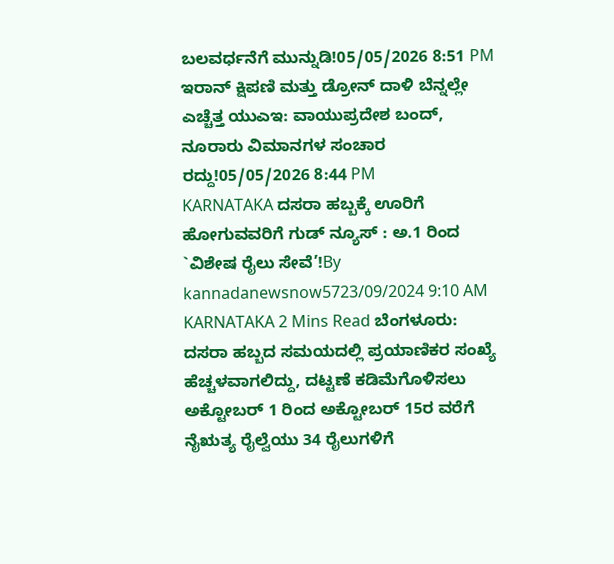ಬಲವರ್ಧನೆಗೆ ಮುನ್ನುಡಿ!05/05/2026 8:51 PM
ಇರಾನ್ ಕ್ಷಿಪಣಿ ಮತ್ತು ಡ್ರೋನ್ ದಾಳಿ ಬೆನ್ನಲ್ಲೇ ಎಚ್ಚೆತ್ತ ಯುಎಇ: ವಾಯುಪ್ರದೇಶ ಬಂದ್, ನೂರಾರು ವಿಮಾನಗಳ ಸಂಚಾರ ರದ್ದು!05/05/2026 8:44 PM
KARNATAKA ದಸರಾ ಹಬ್ಬಕ್ಕೆ ಊರಿಗೆ ಹೋಗುವವರಿಗೆ ಗುಡ್ ನ್ಯೂಸ್ : ಅ.1 ರಿಂದ `ವಿಶೇಷ ರೈಲು ಸೇವೆ’!By kannadanewsnow5723/09/2024 9:10 AM KARNATAKA 2 Mins Read ಬೆಂಗಳೂರು: ದಸರಾ ಹಬ್ಬದ ಸಮಯದಲ್ಲಿ ಪ್ರಯಾಣಿಕರ ಸಂಖ್ಯೆ ಹೆಚ್ಚಳವಾಗಲಿದ್ದು, ದಟ್ಟಣೆ ಕಡಿಮೆಗೊಳಿಸಲು ಅಕ್ಟೋಬರ್ 1 ರಿಂದ ಅಕ್ಟೋಬರ್ 15ರ ವರೆಗೆ ನೈಋತ್ಯ ರೈಲ್ವೆಯು 34 ರೈಲುಗಳಿಗೆ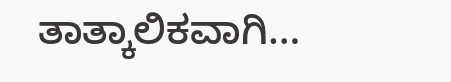ತಾತ್ಕಾಲಿಕವಾಗಿ…